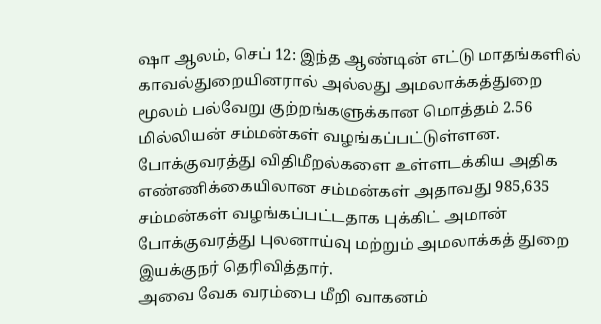ஷா ஆலம், செப் 12: இந்த ஆண்டின் எட்டு மாதங்களில் காவல்துறையினரால் அல்லது அமலாக்கத்துறை மூலம் பல்வேறு குற்றங்களுக்கான மொத்தம் 2.56 மில்லியன் சம்மன்கள் வழங்கப்பட்டுள்ளன.
போக்குவரத்து விதிமீறல்களை உள்ளடக்கிய அதிக எண்ணிக்கையிலான சம்மன்கள் அதாவது 985,635 சம்மன்கள் வழங்கப்பட்டதாக புக்கிட் அமான் போக்குவரத்து புலனாய்வு மற்றும் அமலாக்கத் துறை இயக்குநர் தெரிவித்தார்.
அவை வேக வரம்பை மீறி வாகனம்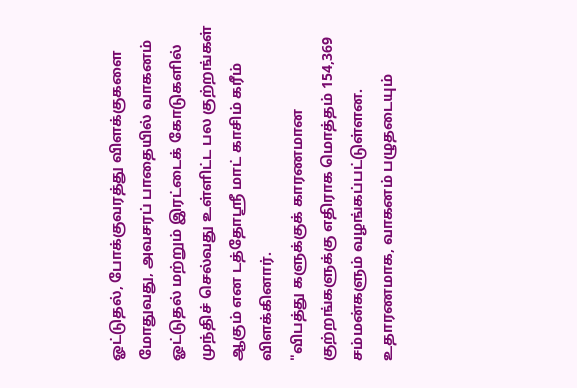ஓட்டுதல், போக்குவரத்து விளக்குகளை மோதுவது, அவசரப் பாதையில் வாகனம் ஓட்டுதல் மற்றும் இரட்டைக் கோடுகளில் முந்திச் செல்வது உள்ளிட்ட பல குற்றங்கள் ஆகும் என டத்தோஸ்ரீ மாட் காசிம் கரீம் விளக்கினார்.
"விபத்து களுக்குக் காரணமான குற்றங்களுக்கு எதிராக மொத்தம் 154,369 சம்மன்களும் வழங்கப்பட்டுள்ளன. உதாரணமாக, வாகனம் பழுதடையும்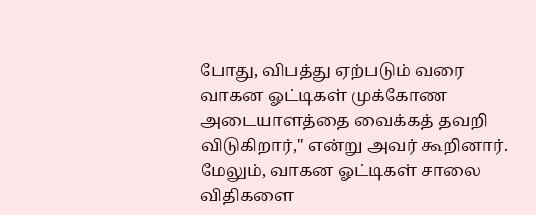போது, விபத்து ஏற்படும் வரை வாகன ஓட்டிகள் முக்கோண அடையாளத்தை வைக்கத் தவறி விடுகிறார்," என்று அவர் கூறினார்.
மேலும், வாகன ஓட்டிகள் சாலை விதிகளை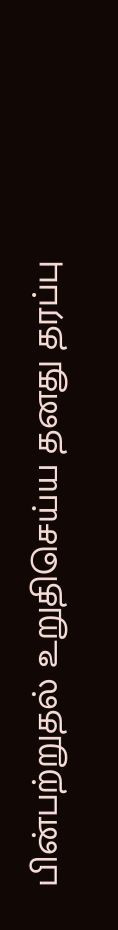பின்பற்றுதல் உறுதிசெய்ய தனது தரப்பு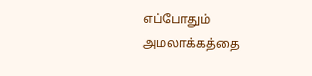எப்போதும் அமலாக்கத்தை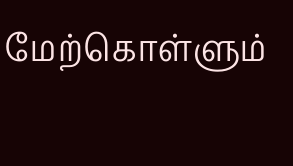மேற்கொள்ளும்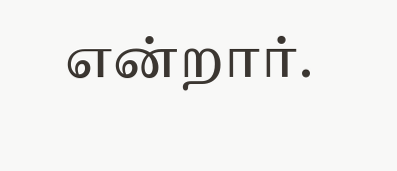என்றார்.